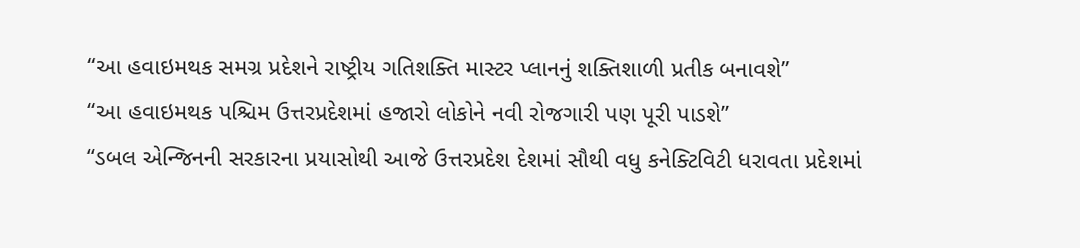“આ હવાઇમથક સમગ્ર પ્રદેશને રાષ્ટ્રીય ગતિશક્તિ માસ્ટર પ્લાનનું શક્તિશાળી પ્રતીક બનાવશે”
“આ હવાઇમથક પશ્ચિમ ઉત્તરપ્રદેશમાં હજારો લોકોને નવી રોજગારી પણ પૂરી પાડશે”
“ડબલ એન્જિનની સરકારના પ્રયાસોથી આજે ઉત્તરપ્રદેશ દેશમાં સૌથી વધુ કનેક્ટિવિટી ધરાવતા પ્રદેશમાં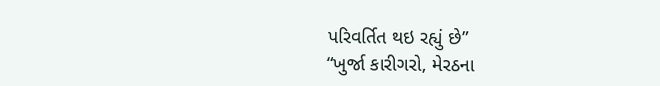પરિવર્તિત થઇ રહ્યું છે”
“ખુર્જા કારીગરો, મેરઠના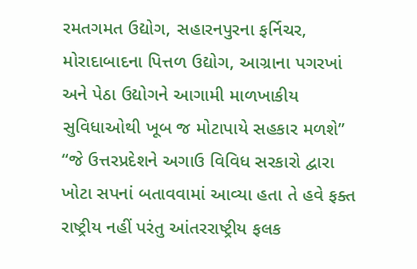રમતગમત ઉદ્યોગ, સહારનપુરના ફર્નિચર, મોરાદાબાદના પિત્તળ ઉદ્યોગ, આગ્રાના પગરખાં અને પેઠા ઉદ્યોગને આગામી માળખાકીય સુવિધાઓથી ખૂબ જ મોટાપાયે સહકાર મળશે”
“જે ઉત્તરપ્રદેશને અગાઉ વિવિધ સરકારો દ્વારા ખોટા સપનાં બતાવવામાં આવ્યા હતા તે હવે ફક્ત રાષ્ટ્રીય નહીં પરંતુ આંતરરાષ્ટ્રીય ફલક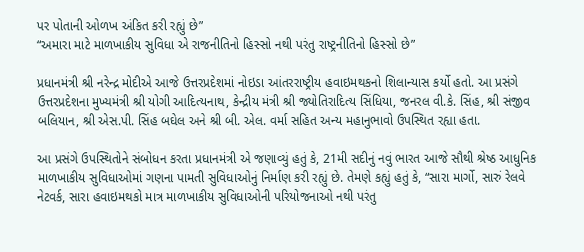પર પોતાની ઓળખ અંકિત કરી રહ્યું છે”
“અમારા માટે માળખાકીય સુવિધા એ રાજનીતિનો હિસ્સો નથી પરંતુ રાષ્ટ્રનીતિનો હિસ્સો છે”

પ્રધાનમંત્રી શ્રી નરેન્દ્ર મોદીએ આજે ઉત્તરપ્રદેશમાં નોઇડા આંતરરાષ્ટ્રીય હવાઇમથકનો શિલાન્યાસ કર્યો હતો. આ પ્રસંગે ઉત્તરપ્રદેશના મુખ્યમંત્રી શ્રી યોગી આદિત્યનાથ, કેન્દ્રીય મંત્રી શ્રી જ્યોતિરાદિત્ય સિંધિયા, જનરલ વી.કે. સિંહ, શ્રી સંજીવ બલિયાન, શ્રી એસ.પી. સિંહ બઘેલ અને શ્રી બી. એલ. વર્મા સહિત અન્ય મહાનુભાવો ઉપસ્થિત રહ્યા હતા.

આ પ્રસંગે ઉપસ્થિતોને સંબોધન કરતા પ્રધાનમંત્રી એ જણાવ્યું હતું કે, 21મી સદીનું નવું ભારત આજે સૌથી શ્રેષ્ઠ આધુનિક માળખાકીય સુવિધાઓમાં ગણના પામતી સુવિધાઓનું નિર્માણ કરી રહ્યું છે. તેમણે કહ્યું હતું કે, “સારા માર્ગો, સારું રેલવે નેટવર્ક, સારા હવાઇમથકો માત્ર માળખાકીય સુવિધાઓની પરિયોજનાઓ નથી પરંતુ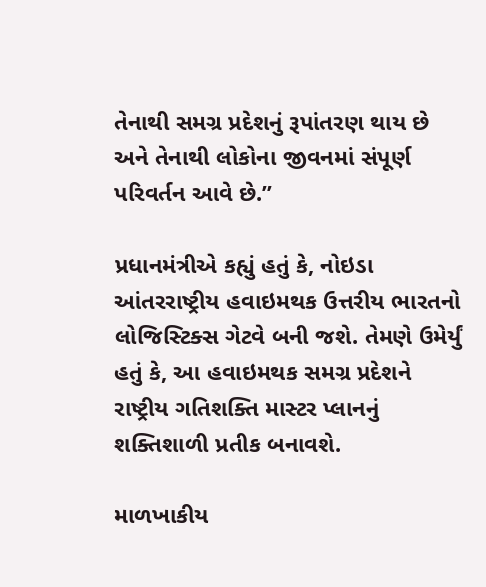તેનાથી સમગ્ર પ્રદેશનું રૂપાંતરણ થાય છે અને તેનાથી લોકોના જીવનમાં સંપૂર્ણ પરિવર્તન આવે છે.”

પ્રધાનમંત્રીએ કહ્યું હતું કે, નોઇડા આંતરરાષ્ટ્રીય હવાઇમથક ઉત્તરીય ભારતનો લોજિસ્ટિક્સ ગેટવે બની જશે. તેમણે ઉમેર્યું હતું કે, આ હવાઇમથક સમગ્ર પ્રદેશને રાષ્ટ્રીય ગતિશક્તિ માસ્ટર પ્લાનનું શક્તિશાળી પ્રતીક બનાવશે.

માળખાકીય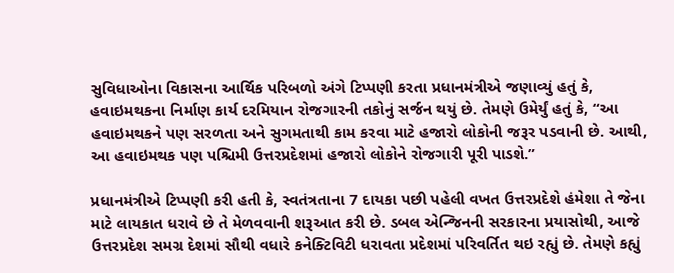સુવિધાઓના વિકાસના આર્થિક પરિબળો અંગે ટિપ્પણી કરતા પ્રધાનમંત્રીએ જણાવ્યું હતું કે, હવાઇમથકના નિર્માણ કાર્ય દરમિયાન રોજગારની તકોનું સર્જન થયું છે. તેમણે ઉમેર્યું હતું કે, “આ હવાઇમથકને પણ સરળતા અને સુગમતાથી કામ કરવા માટે હજારો લોકોની જરૂર પડવાની છે. આથી, આ હવાઇમથક પણ પશ્ચિમી ઉત્તરપ્રદેશમાં હજારો લોકોને રોજગારી પૂરી પાડશે.”

પ્રધાનમંત્રીએ ટિપ્પણી કરી હતી કે, સ્વતંત્રતાના 7 દાયકા પછી પહેલી વખત ઉત્તરપ્રદેશે હંમેશા તે જેના માટે લાયકાત ધરાવે છે તે મેળવવાની શરૂઆત કરી છે. ડબલ એન્જિનની સરકારના પ્રયાસોથી, આજે ઉત્તરપ્રદેશ સમગ્ર દેશમાં સૌથી વધારે કનેક્ટિવિટી ધરાવતા પ્રદેશમાં પરિવર્તિત થઇ રહ્યું છે. તેમણે કહ્યું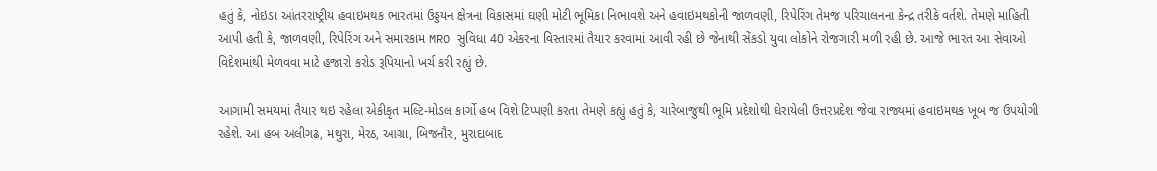હતું કે, નોઇડા આંતરરાષ્ટ્રીય હવાઇમથક ભારતમાં ઉડ્ડયન ક્ષેત્રના વિકાસમાં ઘણી મોટી ભૂમિકા નિભાવશે અને હવાઇમથકોની જાળવણી, રિપેરિંગ તેમજ પરિચાલનના કેન્દ્ર તરીકે વર્તશે. તેમણે માહિતી આપી હતી કે, જાળવણી, રિપેરિંગ અને સમારકામ MRO સુવિધા 40 એકરના વિસ્તારમાં તૈયાર કરવામાં આવી રહી છે જેનાથી સેંકડો યુવા લોકોને રોજગારી મળી રહી છે. આજે ભારત આ સેવાઓ વિદેશમાંથી મેળવવા માટે હજારો કરોડ રૂપિયાનો ખર્ચ કરી રહ્યું છે.

આગામી સમયમાં તૈયાર થઇ રહેલા એકીકૃત મલ્ટિ-મોડલ કાર્ગો હબ વિશે ટિપ્પણી કરતા તેમણે કહ્યું હતું કે, ચારેબાજુથી ભૂમિ પ્રદેશોથી ઘેરાયેલી ઉત્તરપ્રદેશ જેવા રાજ્યમાં હવાઇમથક ખૂબ જ ઉપયોગી રહેશે. આ હબ અલીગઢ, મથુરા, મેરઠ, આગ્રા, બિજનૌર, મુરાદાબાદ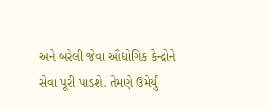અને બરેલી જેવા ઔદ્યોગિક કેન્દ્રોને સેવા પૂરી પાડશે. તેમણે ઉમેર્યું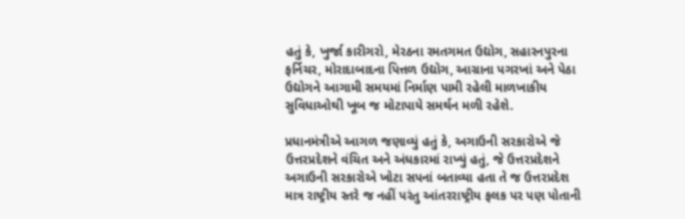હતું કે, ખુર્જા કારીગરો, મેરઠના રમતગમત ઉદ્યોગ, સહારનપુરના ફર્નિચર, મોરાદાબાદના પિત્તળ ઉદ્યોગ, આગ્રાના પગરખાં અને પેઠા ઉદ્યોગને આગામી સમયમાં નિર્માણ પામી રહેલી માળખાકીય સુવિધાઓથી ખૂબ જ મોટાપાયે સમર્થન મળી રહેશે.

પ્રધાનમંત્રીએ આગળ જણાવ્યું હતું કે, અગાઉની સરકારોએ જે ઉત્તરપ્રદેશને વંચિત અને અંધકારમાં રાખ્યું હતું, જે ઉત્તરપ્રદેશને અગાઉની સરકારોએ ખોટા સપનાં બતાવ્યા હતા તે જ ઉત્તરપ્રદેશ માત્ર રાષ્ટ્રીય સ્તરે જ નહીં પરંતુ આંતરરાષ્ટ્રીય ફલક પર પણ પોતાની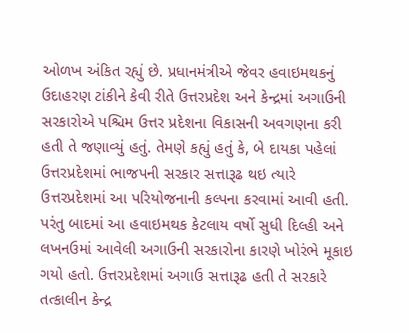ઓળખ અંકિત રહ્યું છે. પ્રધાનમંત્રીએ જેવર હવાઇમથકનું ઉદાહરણ ટાંકીને કેવી રીતે ઉત્તરપ્રદેશ અને કેન્દ્રમાં અગાઉની સરકારોએ પશ્ચિમ ઉત્તર પ્રદેશના વિકાસની અવગણના કરી હતી તે જણાવ્યું હતું. તેમણે કહ્યું હતું કે, બે દાયકા પહેલાં ઉત્તરપ્રદેશમાં ભાજપની સરકાર સત્તારૂઢ થઇ ત્યારે ઉત્તરપ્રદેશમાં આ પરિયોજનાની કલ્પના કરવામાં આવી હતી. પરંતુ બાદમાં આ હવાઇમથક કેટલાય વર્ષો સુધી દિલ્હી અને લખનઉમાં આવેલી અગાઉની સરકારોના કારણે ખોરંભે મૂકાઇ ગયો હતો. ઉત્તરપ્રદેશમાં અગાઉ સત્તારૂઢ હતી તે સરકારે તત્કાલીન કેન્દ્ર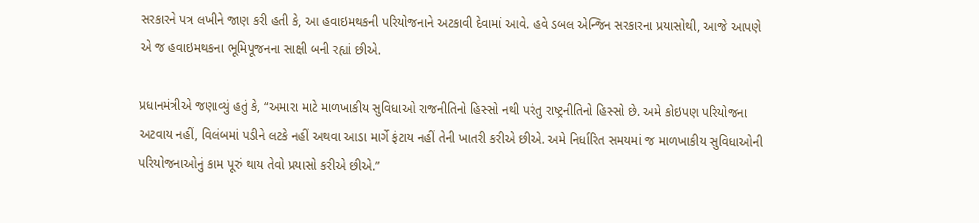સરકારને પત્ર લખીને જાણ કરી હતી કે, આ હવાઇમથકની પરિયોજનાને અટકાવી દેવામાં આવે. હવે ડબલ એન્જિન સરકારના પ્રયાસોથી, આજે આપણે એ જ હવાઇમથકના ભૂમિપૂજનના સાક્ષી બની રહ્યાં છીએ.

પ્રધાનમંત્રીએ જણાવ્યું હતું કે, “અમારા માટે માળખાકીય સુવિધાઓ રાજનીતિનો હિસ્સો નથી પરંતુ રાષ્ટ્રનીતિનો હિસ્સો છે. અમે કોઇપણ પરિયોજના અટવાય નહીં, વિલંબમાં પડીને લટકે નહીં અથવા આડા માર્ગે ફંટાય નહીં તેની ખાતરી કરીએ છીએ. અમે નિર્ધારિત સમયમાં જ માળખાકીય સુવિધાઓની પરિયોજનાઓનું કામ પૂરું થાય તેવો પ્રયાસો કરીએ છીએ.”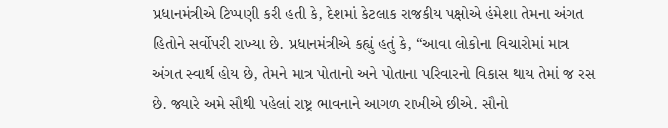પ્રધાનમંત્રીએ ટિપ્પણી કરી હતી કે, દેશમાં કેટલાક રાજકીય પક્ષોએ હંમેશા તેમના અંગત હિતોને સર્વોપરી રાખ્યા છે. પ્રધાનમંત્રીએ કહ્યું હતું કે, “આવા લોકોના વિચારોમાં માત્ર અંગત સ્વાર્થ હોય છે, તેમને માત્ર પોતાનો અને પોતાના પરિવારનો વિકાસ થાય તેમાં જ રસ છે. જ્યારે અમે સૌથી પહેલાં રાષ્ટ્ર ભાવનાને આગળ રાખીએ છીએ. સૌનો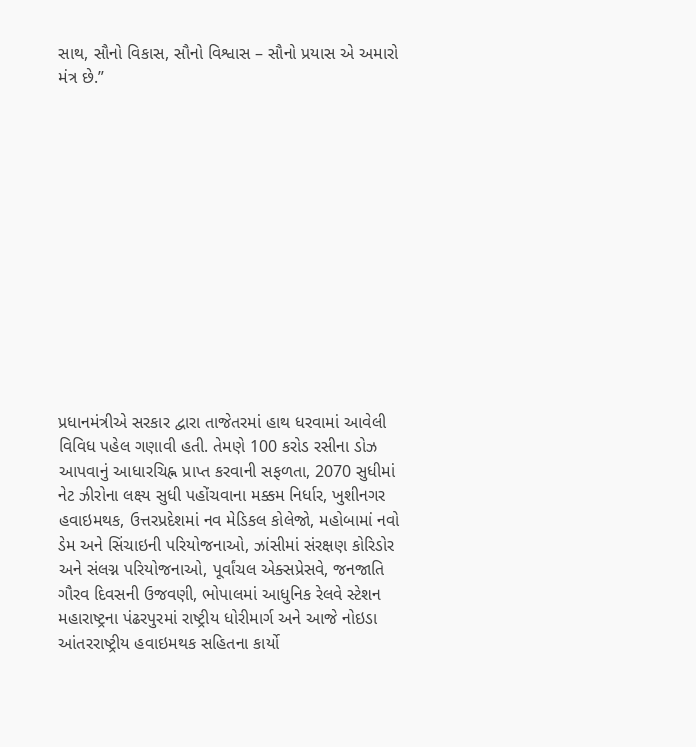સાથ, સૌનો વિકાસ, સૌનો વિશ્વાસ – સૌનો પ્રયાસ એ અમારો મંત્ર છે.”













પ્રધાનમંત્રીએ સરકાર દ્વારા તાજેતરમાં હાથ ધરવામાં આવેલી વિવિધ પહેલ ગણાવી હતી. તેમણે 100 કરોડ રસીના ડોઝ આપવાનું આધારચિહ્ન પ્રાપ્ત કરવાની સફળતા, 2070 સુધીમાં નેટ ઝીરોના લક્ષ્ય સુધી પહોંચવાના મક્કમ નિર્ધાર, ખુશીનગર હવાઇમથક, ઉત્તરપ્રદેશમાં નવ મેડિકલ કોલેજો, મહોબામાં નવો ડેમ અને સિંચાઇની પરિયોજનાઓ, ઝાંસીમાં સંરક્ષણ કોરિડોર અને સંલગ્ન પરિયોજનાઓ, પૂર્વાંચલ એક્સપ્રેસવે, જનજાતિ ગૌરવ દિવસની ઉજવણી, ભોપાલમાં આધુનિક રેલવે સ્ટેશન મહારાષ્ટ્રના પંઢરપુરમાં રાષ્ટ્રીય ધોરીમાર્ગ અને આજે નોઇડા આંતરરાષ્ટ્રીય હવાઇમથક સહિતના કાર્યો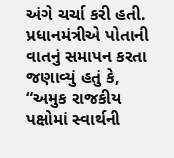અંગે ચર્ચા કરી હતી. પ્રધાનમંત્રીએ પોતાની વાતનું સમાપન કરતા જણાવ્યું હતું કે, “અમુક રાજકીય પક્ષોમાં સ્વાર્થની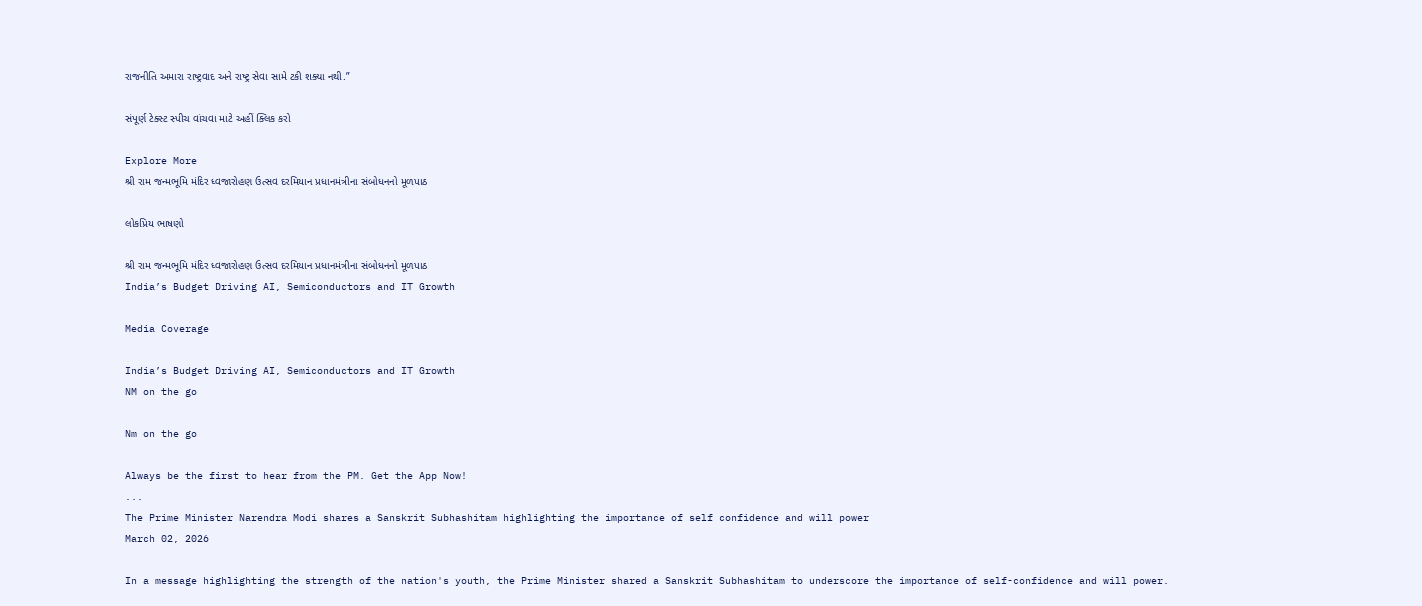રાજનીતિ અમારા રાષ્ટ્રવાદ અને રાષ્ટ્ર સેવા સામે ટકી શક્યા નથી.”

સંપૂર્ણ ટેક્સ્ટ સ્પીચ વાંચવા માટે અહીં ક્લિક કરો

Explore More
શ્રી રામ જન્મભૂમિ મંદિર ધ્વજારોહણ ઉત્સવ દરમિયાન પ્રધાનમંત્રીના સંબોધનનો મૂળપાઠ

લોકપ્રિય ભાષણો

શ્રી રામ જન્મભૂમિ મંદિર ધ્વજારોહણ ઉત્સવ દરમિયાન પ્રધાનમંત્રીના સંબોધનનો મૂળપાઠ
India’s Budget Driving AI, Semiconductors and IT Growth

Media Coverage

India’s Budget Driving AI, Semiconductors and IT Growth
NM on the go

Nm on the go

Always be the first to hear from the PM. Get the App Now!
...
The Prime Minister Narendra Modi shares a Sanskrit Subhashitam highlighting the importance of self confidence and will power
March 02, 2026

In a message highlighting the strength of the nation's youth, the Prime Minister shared a Sanskrit Subhashitam to underscore the importance of self-confidence and will power.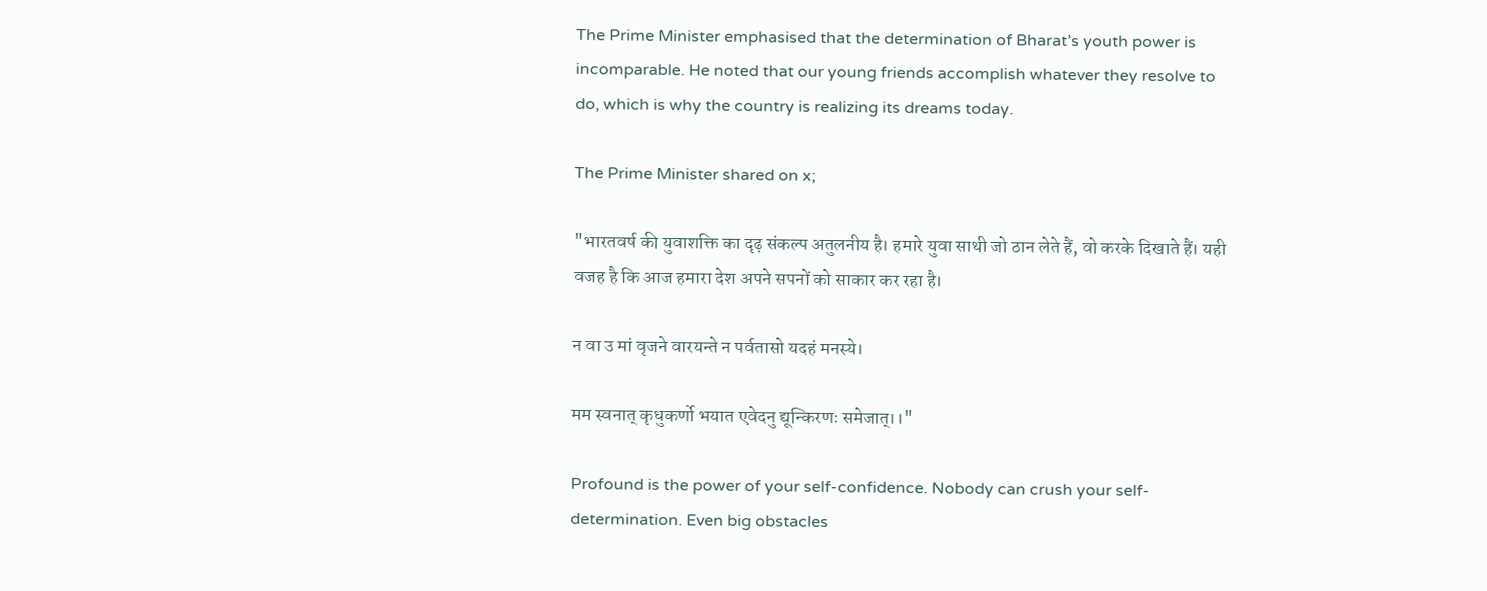The Prime Minister emphasised that the determination of Bharat’s youth power is incomparable. He noted that our young friends accomplish whatever they resolve to do, which is why the country is realizing its dreams today.

The Prime Minister shared on x;

"भारतवर्ष की युवाशक्ति का दृढ़ संकल्प अतुलनीय है। हमारे युवा साथी जो ठान लेते हैं, वो करके दिखाते हैं। यही वजह है कि आज हमारा देश अपने सपनों को साकार कर रहा है।

न वा उ मां वृजने वारयन्ते न पर्वतासो यदहं मनस्ये।

मम स्वनात् कृधुकर्णो भयात एवेदनु द्यून्किरणः समेजात्।।"

Profound is the power of your self-confidence. Nobody can crush your self-determination. Even big obstacles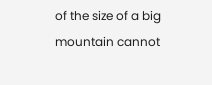of the size of a big mountain cannot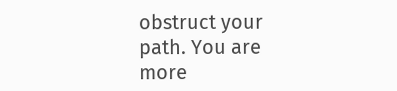obstruct your path. You are more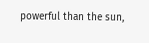powerful than the sun,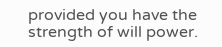provided you have the strength of will power.